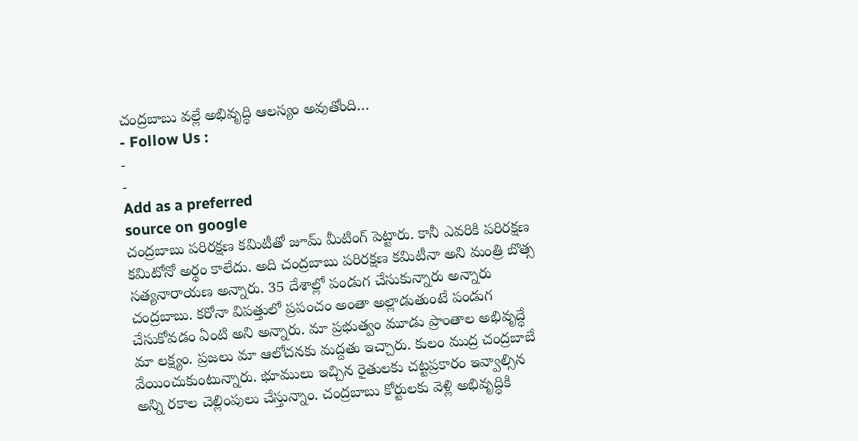చంద్రబాబు వల్లే అభివృద్ధి ఆలస్యం అవుతోంది…
- Follow Us :
-
-
Add as a preferred
source on google
చంద్రబాబు పరిరక్షణ కమిటీతో జూమ్ మీటింగ్ పెట్టారు. కానీ ఎవరికి పరిరక్షణ కమిటోనో అర్థం కాలేదు. అది చంద్రబాబు పరిరక్షణ కమిటీనా అని మంత్రి బొత్స సత్యనారాయణ అన్నారు. 35 దేశాల్లో పండుగ చేసుకున్నారు అన్నారు చంద్రబాబు. కరోనా విపత్తులో ప్రపంచం అంతా అల్లాడుతుంటే పండుగ చేసుకోవడం ఏంటి అని అన్నారు. మా ప్రభుత్వం మూడు ప్రాంతాల అభివృద్ధే మా లక్ష్యం. ప్రజలు మా ఆలోచనకు మద్దతు ఇచ్చారు. కులం ముద్ర చంద్రబాబే వేయించుకుంటున్నారు. భూములు ఇచ్చిన రైతులకు చట్టప్రకారం ఇవ్వాల్సిన అన్ని రకాల చెల్లింపులు చేస్తున్నాం. చంద్రబాబు కోర్టులకు వెళ్లి అభివృద్ధికి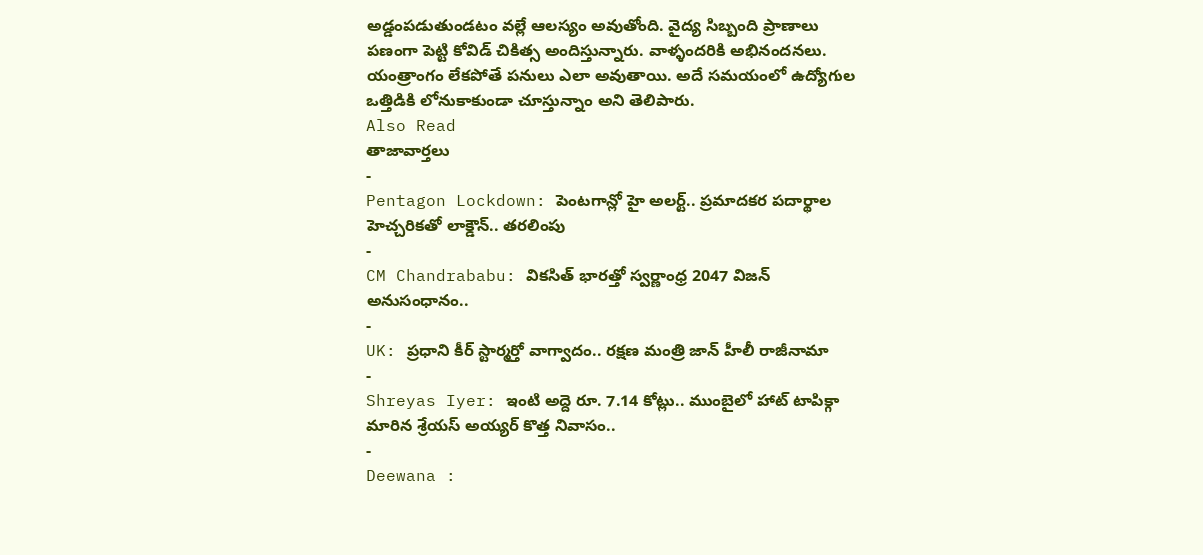అడ్డంపడుతుండటం వల్లే ఆలస్యం అవుతోంది. వైద్య సిబ్బంది ప్రాణాలు పణంగా పెట్టి కోవిడ్ చికిత్స అందిస్తున్నారు. వాళ్ళందరికి అభినందనలు. యంత్రాంగం లేకపోతే పనులు ఎలా అవుతాయి. అదే సమయంలో ఉద్యోగుల ఒత్తిడికి లోనుకాకుండా చూస్తున్నాం అని తెలిపారు.
Also Read
తాజావార్తలు
-
Pentagon Lockdown: పెంటగాన్లో హై అలర్ట్.. ప్రమాదకర పదార్థాల హెచ్చరికతో లాక్డౌన్.. తరలింపు
-
CM Chandrababu: వికసిత్ భారత్తో స్వర్ణాంధ్ర 2047 విజన్ అనుసంధానం..
-
UK: ప్రధాని కీర్ స్టార్మర్తో వాగ్వాదం.. రక్షణ మంత్రి జాన్ హీలీ రాజీనామా
-
Shreyas Iyer: ఇంటి అద్దె రూ. 7.14 కోట్లు.. ముంబైలో హాట్ టాపిక్గా మారిన శ్రేయస్ అయ్యర్ కొత్త నివాసం..
-
Deewana :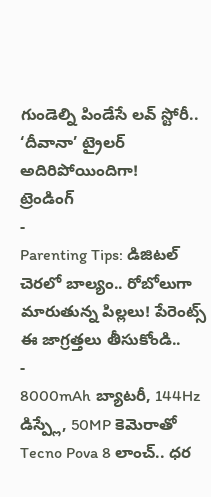గుండెల్ని పిండేసే లవ్ స్టోరీ.. ‘దీవానా’ ట్రైలర్ అదిరిపోయిందిగా!
ట్రెండింగ్
-
Parenting Tips: డిజిటల్ చెరలో బాల్యం.. రోబోలుగా మారుతున్న పిల్లలు! పేరెంట్స్ ఈ జాగ్రత్తలు తీసుకోండి..
-
8000mAh బ్యాటరీ, 144Hz డిస్ప్లే, 50MP కెమెరాతో Tecno Pova 8 లాంచ్.. ధర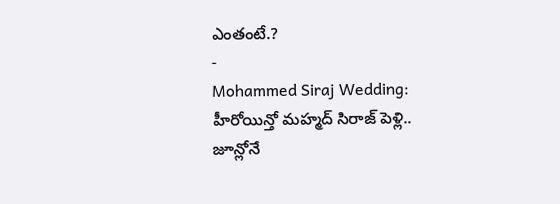ఎంతంటే.?
-
Mohammed Siraj Wedding: హీరోయిన్తో మహ్మద్ సిరాజ్ పెళ్లి.. జూన్లోనే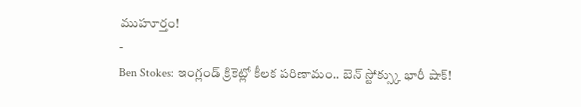ముహూర్తం!
-
Ben Stokes: ఇంగ్లండ్ క్రికెట్లో కీలక పరిణామం.. బెన్ స్టోక్స్కు భారీ షాక్!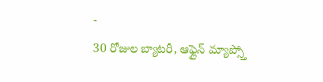-
30 రోజుల బ్యాటరీ, ఆఫ్లైన్ మ్యాప్స్తో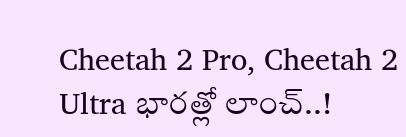Cheetah 2 Pro, Cheetah 2 Ultra భారత్లో లాంచ్..!